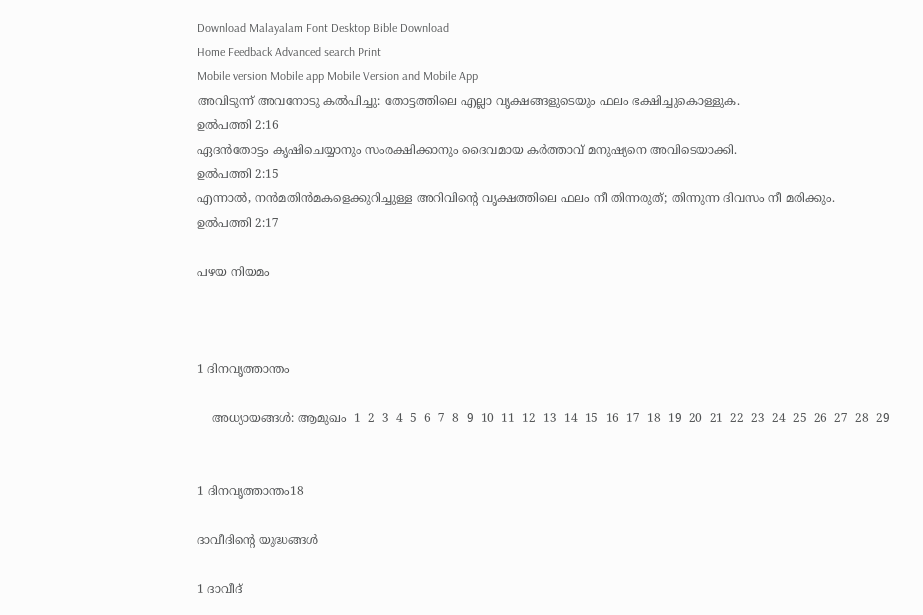Download Malayalam Font Desktop Bible Download
Home Feedback Advanced search Print
Mobile version Mobile app Mobile Version and Mobile App
അവിടുന്ന് അവനോടു കല്‍പിച്ചു: തോട്ടത്തിലെ എല്ലാ വൃക്ഷങ്ങളുടെയും ഫലം ഭക്ഷിച്ചുകൊള്ളുക.
ഉല്‍പത്തി 2:16
ഏദന്‍തോട്ടം കൃഷിചെയ്യാനും സംരക്ഷിക്കാനും ദൈവമായ കര്‍ത്താവ് മനുഷ്യനെ അവിടെയാക്കി.
ഉല്‍പത്തി 2:15
എന്നാല്‍, നന്‍മതിന്‍മകളെക്കുറിച്ചുള്ള അറിവിന്‍റെ വൃക്ഷത്തിലെ ഫലം നീ തിന്നരുത്; തിന്നുന്ന ദിവസം നീ മരിക്കും.
ഉല്‍പത്തി 2:17

പഴയ നിയമം



1 ദിനവൃത്താന്തം

    അധ്യായങ്ങള്‍: ആമുഖം  1  2  3  4  5  6  7  8  9  10  11  12  13  14  15  16  17  18  19  20  21  22  23  24  25  26  27  28  29


1 ദിനവൃത്താന്തം18

ദാവീദിന്‍റെ യുദ്ധങ്ങള്‍

1 ദാവീദ്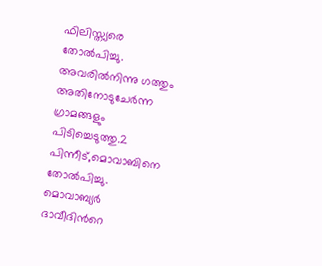ഫിലിസ്ത്യരെ തോല്‍പിച്ചു. അവരില്‍നിന്നു ഗത്തും അതിനോടുചേര്‍ന്ന ഗ്രാമങ്ങളും പിടിച്ചെടുത്തു.2 പിന്നീട്,മൊവാബിനെ തോല്‍പിച്ചു. മൊവാബ്യര്‍ ദാവീദിന്‍റെ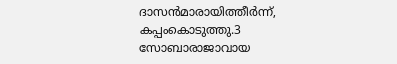ദാസന്‍മാരായിത്തീര്‍ന്ന്, കപ്പംകൊടുത്തു.3 സോബാരാജാവായ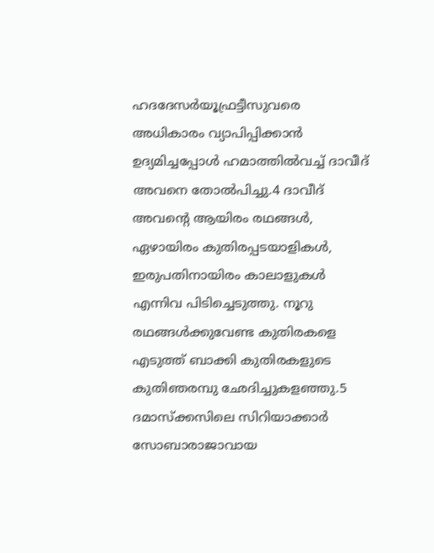ഹദദേസര്‍യൂഫ്രട്ടീസുവരെ അധികാരം വ്യാപിപ്പിക്കാന്‍ ഉദ്യമിച്ചപ്പോള്‍ ഹമാത്തില്‍വച്ച് ദാവീദ് അവനെ തോല്‍പിച്ചു.4 ദാവീദ് അവന്‍റെ ആയിരം രഥങ്ങള്‍, ഏഴായിരം കുതിരപ്പടയാളികള്‍, ഇരുപതിനായിരം കാലാളുകള്‍ എന്നിവ പിടിച്ചെടുത്തു. നൂറു രഥങ്ങള്‍ക്കുവേണ്ട കുതിരകളെ എടുത്ത് ബാക്കി കുതിരകളുടെ കുതിഞരമ്പു ഛേദിച്ചുകളഞ്ഞു.5 ദമാസ്ക്കസിലെ സിറിയാക്കാര്‍ സോബാരാജാവായ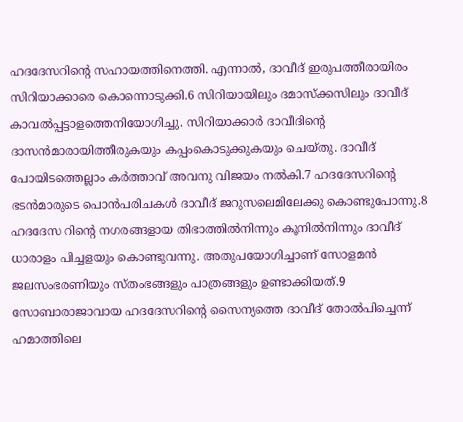ഹദദേസറിന്‍റെ സഹായത്തിനെത്തി. എന്നാല്‍, ദാവീദ് ഇരുപത്തീരായിരം സിറിയാക്കാരെ കൊന്നൊടുക്കി.6 സിറിയായിലും ദമാസ്ക്കസിലും ദാവീദ് കാവല്‍പ്പട്ടാളത്തെനിയോഗിച്ചു. സിറിയാക്കാര്‍ ദാവീദിന്‍റെ ദാസന്‍മാരായിത്തീരുകയും കപ്പംകൊടുക്കുകയും ചെയ്തു. ദാവീദ് പോയിടത്തെല്ലാം കര്‍ത്താവ് അവനു വിജയം നല്‍കി.7 ഹദദേസറിന്‍റെ ഭടന്‍മാരുടെ പൊന്‍പരിചകള്‍ ദാവീദ് ജറുസലെമിലേക്കു കൊണ്ടുപോന്നു.8 ഹദദേസ റിന്‍റെ നഗരങ്ങളായ തിഭാത്തില്‍നിന്നും കൂനില്‍നിന്നും ദാവീദ് ധാരാളം പിച്ചളയും കൊണ്ടുവന്നു. അതുപയോഗിച്ചാണ് സോളമന്‍ ജലസംഭരണിയും സ്തംഭങ്ങളും പാത്രങ്ങളും ഉണ്ടാക്കിയത്.9 സോബാരാജാവായ ഹദദേസറിന്‍റെ സൈന്യത്തെ ദാവീദ് തോല്‍പിച്ചെന്ന് ഹമാത്തിലെ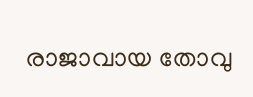രാജാവായ തോവു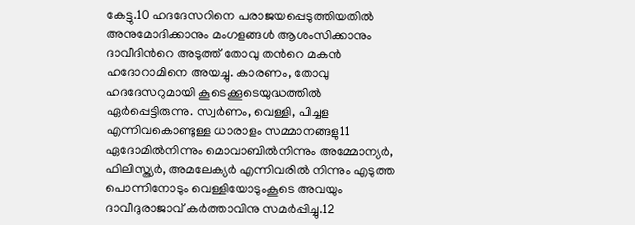കേട്ടു.10 ഹദദേസറിനെ പരാജയപ്പെടുത്തിയതില്‍ അനുമോദിക്കാനും മംഗളങ്ങള്‍ ആശംസിക്കാനും ദാവീദിന്‍റെ അടുത്ത് തോവു തന്‍റെ മകന്‍ ഹദോറാമിനെ അയച്ചു. കാരണം, തോവു ഹദദേസറുമായി കൂടെക്കൂടെയുദ്ധത്തില്‍ ഏര്‍പ്പെട്ടിരുന്നു. സ്വര്‍ണം, വെള്ളി, പിച്ചള എന്നിവകൊണ്ടുള്ള ധാരാളം സമ്മാനങ്ങളു11 ഏദോമില്‍നിന്നും മൊവാബില്‍നിന്നും അമ്മോന്യര്‍, ഫിലിസ്ത്യര്‍, അമലേക്യര്‍ എന്നിവരില്‍ നിന്നും എടുത്ത പൊന്നിനോടും വെള്ളിയോടുംകൂടെ അവയും ദാവീദുരാജാവ് കര്‍ത്താവിനു സമര്‍പ്പിച്ചു.12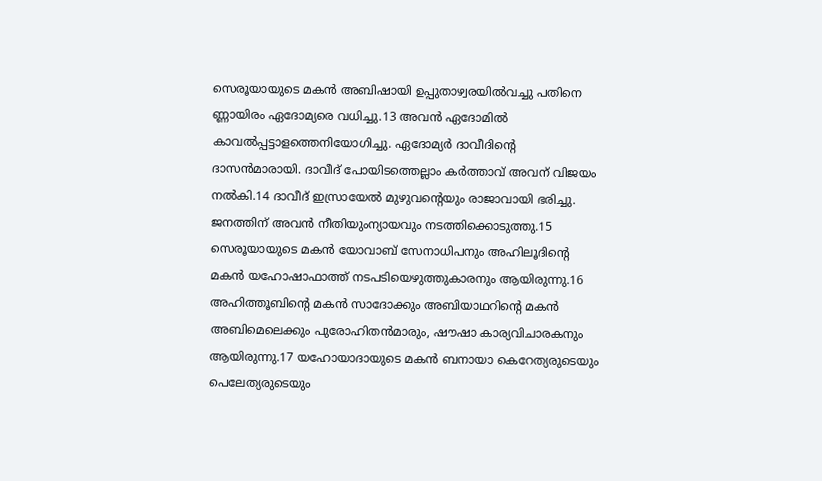സെരൂയായുടെ മകന്‍ അബിഷായി ഉപ്പുതാഴ്വരയില്‍വച്ചു പതിനെ ണ്ണായിരം ഏദോമ്യരെ വധിച്ചു.13 അവന്‍ ഏദോമില്‍ കാവല്‍പ്പട്ടാളത്തെനിയോഗിച്ചു. ഏദോമ്യര്‍ ദാവീദിന്‍റെ ദാസന്‍മാരായി. ദാവീദ് പോയിടത്തെല്ലാം കര്‍ത്താവ് അവന് വിജയം നല്‍കി.14 ദാവീദ് ഇസ്രായേല്‍ മുഴുവന്‍റെയും രാജാവായി ഭരിച്ചു. ജനത്തിന് അവന്‍ നീതിയുംന്യായവും നടത്തിക്കൊടുത്തു.15 സെരൂയായുടെ മകന്‍ യോവാബ് സേനാധിപനും അഹിലൂദിന്‍റെ മകന്‍ യഹോഷാഫാത്ത് നടപടിയെഴുത്തുകാരനും ആയിരുന്നു.16 അഹിത്തൂബിന്‍റെ മകന്‍ സാദോക്കും അബിയാഥറിന്‍റെ മകന്‍ അബിമെലെക്കും പുരോഹിതന്‍മാരും, ഷൗഷാ കാര്യവിചാരകനും ആയിരുന്നു.17 യഹോയാദായുടെ മകന്‍ ബനായാ കെറേത്യരുടെയും പെലേത്യരുടെയും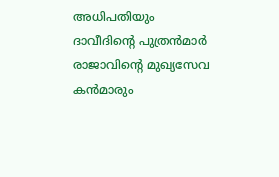അധിപതിയും ദാവീദിന്‍റെ പുത്രന്‍മാര്‍ രാജാവിന്‍റെ മുഖ്യസേവ കന്‍മാരും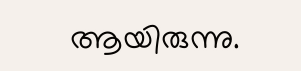ആയിരുന്നു.